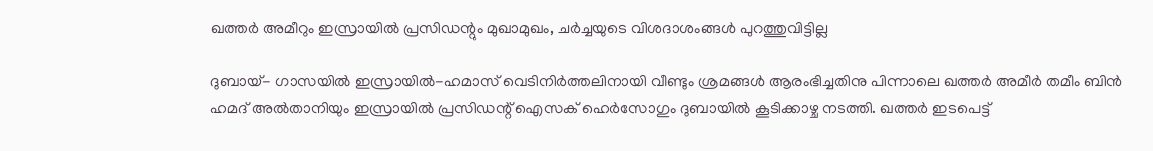ഖത്തര്‍ അമീറും ഇസ്രായില്‍ പ്രസിഡന്റും മുഖാമുഖം, ചര്‍ച്ചയുടെ വിശദാശംങ്ങള്‍ പുറത്തുവിട്ടില്ല

ദുബായ്- ഗാസയില്‍ ഇസ്രായില്‍-ഹമാസ് വെടിനിര്‍ത്തലിനായി വീണ്ടും ശ്രമങ്ങള്‍ ആരംഭിച്ചതിനു പിന്നാലെ ഖത്തര്‍ അമീര്‍ തമീം ബിന്‍ ഹമദ് അല്‍താനിയും ഇസ്രായില്‍ പ്രസിഡന്റ് ഐസക് ഹെര്‍സോഗും ദുബായില്‍ കൂടിക്കാഴ്ച നടത്തി. ഖത്തര്‍ ഇടപെട്ട്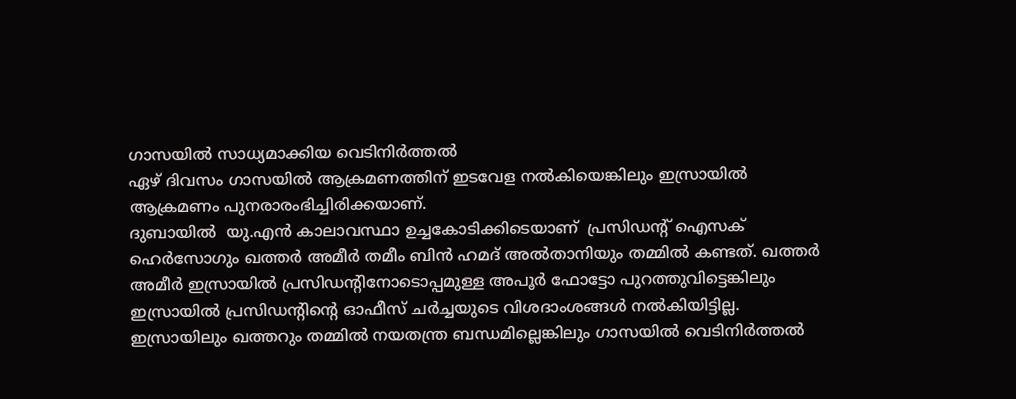ഗാസയില്‍ സാധ്യമാക്കിയ വെടിനിര്‍ത്തല്‍
ഏഴ് ദിവസം ഗാസയില്‍ ആക്രമണത്തിന് ഇടവേള നല്‍കിയെങ്കിലും ഇസ്രായില്‍ ആക്രമണം പുനരാരംഭിച്ചിരിക്കയാണ്.
ദുബായില്‍  യു.എന്‍ കാലാവസ്ഥാ ഉച്ചകോടിക്കിടെയാണ്  പ്രസിഡന്റ് ഐസക് ഹെര്‍സോഗും ഖത്തര്‍ അമീര്‍ തമീം ബിന്‍ ഹമദ് അല്‍താനിയും തമ്മില്‍ കണ്ടത്. ഖത്തര്‍ അമീര്‍ ഇസ്രായില്‍ പ്രസിഡന്റിനോടൊപ്പമുള്ള അപൂര്‍ ഫോട്ടോ പുറത്തുവിട്ടെങ്കിലും ഇസ്രായില്‍ പ്രസിഡന്റിന്റെ ഓഫീസ് ചര്‍ച്ചയുടെ വിശദാംശങ്ങള്‍ നല്‍കിയിട്ടില്ല.
ഇസ്രായിലും ഖത്തറും തമ്മില്‍ നയതന്ത്ര ബന്ധമില്ലെങ്കിലും ഗാസയില്‍ വെടിനിര്‍ത്തല്‍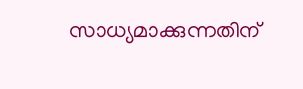സാധ്യമാക്കുന്നതിന്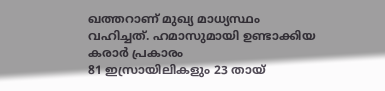ഖത്തറാണ് മുഖ്യ മാധ്യസ്ഥം വഹിച്ചത്. ഹമാസുമായി ഉണ്ടാക്കിയ കരാര്‍ പ്രകാരം
81 ഇസ്രായിലികളും 23 തായ്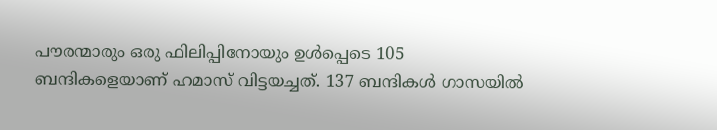പൗരന്മാരും ഒരു ഫിലിപ്പിനോയും ഉള്‍പ്പെടെ 105  ബന്ദികളെയാണ് ഹമാസ് വിട്ടയച്ചത്. 137 ബന്ദികള്‍ ഗാസയില്‍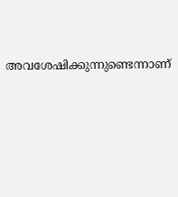അവശേഷിക്കുന്നുണ്ടെന്നാണ്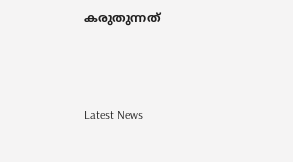കരുതുന്നത്



Latest News